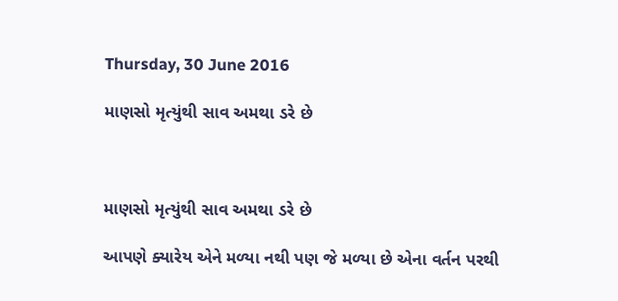Thursday, 30 June 2016

માણસો મૃત્યુંથી સાવ અમથા ડરે છે



માણસો મૃત્યુંથી સાવ અમથા ડરે છે

આપણે ક્યારેય એને મળ્યા નથી પણ જે મળ્યા છે એના વર્તન પરથી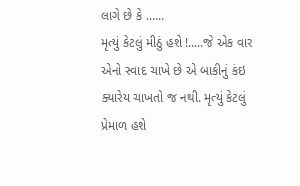લાગે છે કે ......
મૃત્યું કેટલું મીઠું હશે !.....જે એક વાર એનો સ્વાદ ચાખે છે એ બાકીનું કંઇ ક્યારેય ચાખતો જ નથી. મૃત્યું કેટલું પ્રેમાળ હશે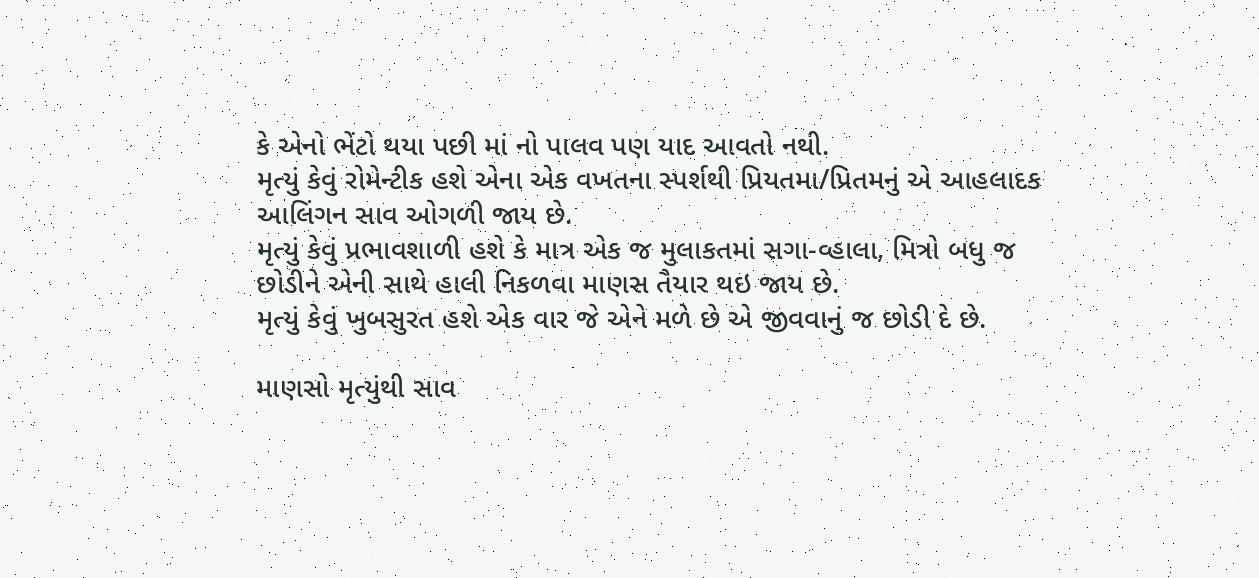કે એનો ભેંટો થયા પછી માં નો પાલવ પણ યાદ આવતો નથી.
મૃત્યું કેવું રોમેન્ટીક હશે એના એક વખતના સ્પર્શથી પ્રિયતમા/પ્રિતમનું એ આહલાદક આલિંગન સાવ ઓગળી જાય છે.
મૃત્યું કેવું પ્રભાવશાળી હશે કે માત્ર એક જ મુલાકતમાં સગા-વ્હાલા, મિત્રો બધુ જ છોડીને એની સાથે હાલી નિકળવા માણસ તૈયાર થઇ જાય છે.
મૃત્યું કેવું ખુબસુરત હશે એક વાર જે એને મળે છે એ જીવવાનું જ છોડી દે છે.

માણસો મૃત્યુંથી સાવ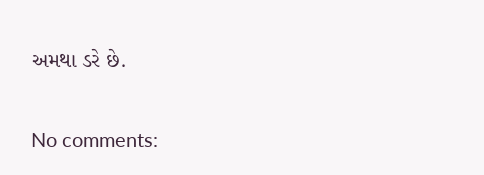અમથા ડરે છે.

No comments: